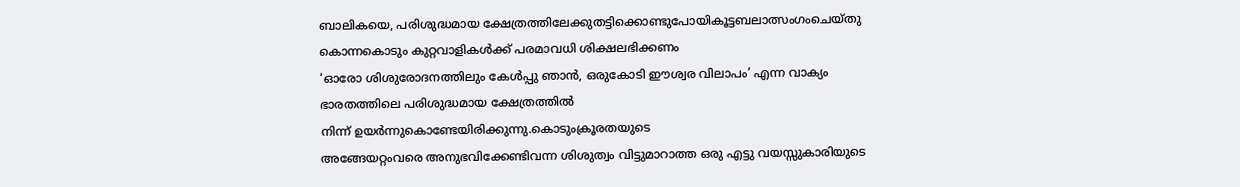ബാലികയെ, പരിശുദ്ധമായ ക്ഷേത്രത്തിലേക്കുതട്ടിക്കൊണ്ടുപോയികൂട്ടബലാത്സംഗംചെയ്തു കൊന്നകൊടും കുറ്റവാളികൾക്ക് പരമാവധി ശിക്ഷലഭിക്കണം
‘ഓരോ ശിശുരോദനത്തിലും കേൾപ്പു ഞാൻ, ഒരുകോടി ഈശ്വര വിലാപം’ എന്ന വാക്യം ഭാരതത്തിലെ പരിശുദ്ധമായ ക്ഷേത്രത്തിൽ
നിന്ന് ഉയർന്നുകൊണ്ടേയിരിക്കുന്നു.കൊടുംക്രൂരതയുടെ
അങ്ങേയറ്റംവരെ അനുഭവിക്കേണ്ടിവന്ന ശിശുത്വം വിട്ടുമാറാത്ത ഒരു എട്ടു വയസ്സുകാരിയുടെ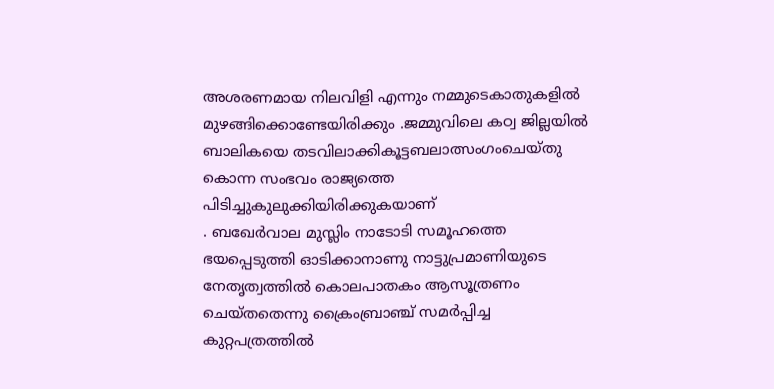അശരണമായ നിലവിളി എന്നും നമ്മുടെകാതുകളിൽ മുഴങ്ങിക്കൊണ്ടേയിരിക്കും .ജമ്മുവിലെ കഠ്വ ജില്ലയിൽ ബാലികയെ തടവിലാക്കികൂട്ടബലാത്സംഗംചെയ്തു
കൊന്ന സംഭവം രാജ്യത്തെ പിടിച്ചുകുലുക്കിയിരിക്കുകയാണ്
. ബഖേർവാല മുസ്ലിം നാടോടി സമൂഹത്തെ ഭയപ്പെടുത്തി ഓടിക്കാനാണു നാട്ടുപ്രമാണിയുടെ നേതൃത്വത്തിൽ കൊലപാതകം ആസൂത്രണം ചെയ്തതെന്നു ക്രൈംബ്രാഞ്ച് സമർപ്പിച്ച കുറ്റപത്രത്തിൽ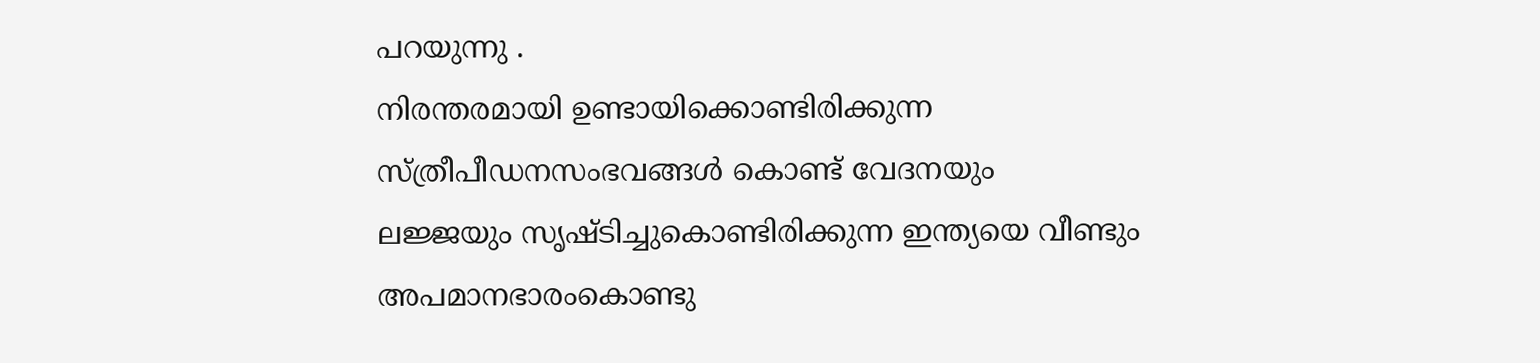പറയുന്നു .
നിരന്തരമായി ഉണ്ടായിക്കൊണ്ടിരിക്കുന്ന സ്ത്രീപീഡനസംഭവങ്ങൾ കൊണ്ട് വേദനയും
ലജ്ജയും സൃഷ്ടിച്ചുകൊണ്ടിരിക്കുന്ന ഇന്ത്യയെ വീണ്ടും അപമാനഭാരംകൊണ്ടു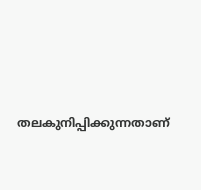തലകുനിപ്പിക്കുന്നതാണ്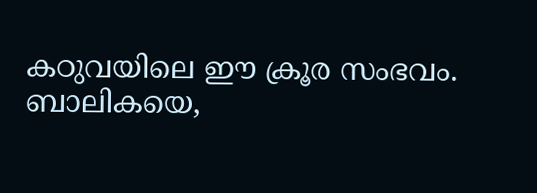കഠുവയിലെ ഈ ക്രൂര സംഭവം.
ബാലികയെ,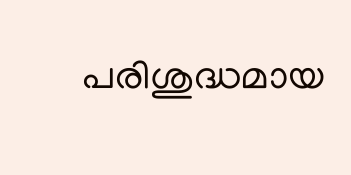പരിശുദ്ധമായ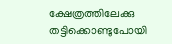ക്ഷേത്രത്തിലേക്കു തട്ടിക്കൊണ്ടുപോയി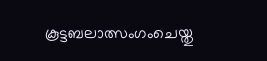കൂട്ടബലാത്സംഗംചെയ്തു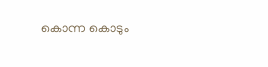കൊന്ന കൊടും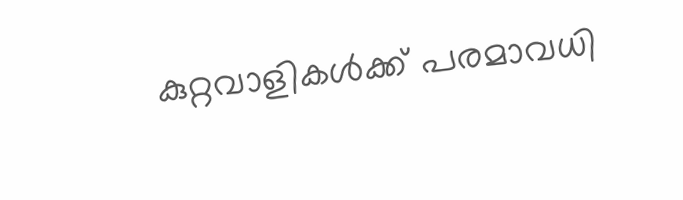കുറ്റവാളികൾക്ക് പരമാവധി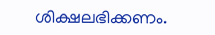ശിക്ഷലഭിക്കണം.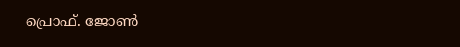പ്രൊഫ്. ജോൺ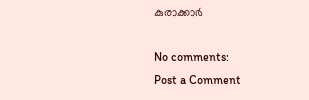കുരാക്കാർ

No comments:
Post a Comment